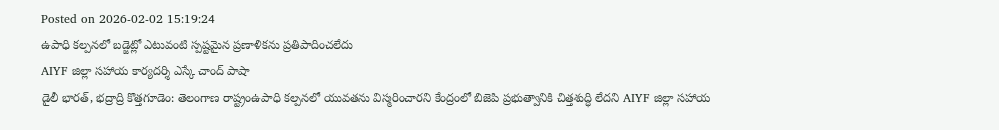Posted on 2026-02-02 15:19:24
ఉపాధి కల్పనలో బడ్జెట్లో ఎటువంటి స్పష్టమైన ప్రణాళికను ప్రతిపాదించలేదు
AIYF జిల్లా సహాయ కార్యదర్శి ఎస్కే చాంద్ పాషా
డైలీ భారత్, భద్రాద్రి కొత్తగూడెం: తెలంగాణ రాష్ట్రంఉపాధి కల్పనలో యువతను విస్మరించారని కేంద్రంలో బిజెపి ప్రభుత్వానికి చిత్తశుద్ధి లేదని AIYF జిల్లా సహాయ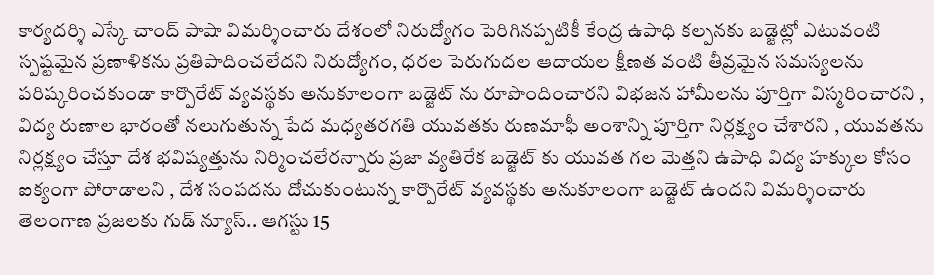కార్యదర్శి ఎస్కే చాంద్ పాషా విమర్శించారు దేశంలో నిరుద్యోగం పెరిగినప్పటికీ కేంద్ర ఉపాధి కల్పనకు బడ్జెట్లో ఎటువంటి స్పష్టమైన ప్రణాళికను ప్రతిపాదించలేదని నిరుద్యోగం, ధరల పెరుగుదల ఆదాయల క్షీణత వంటి తీవ్రమైన సమస్యలను పరిష్కరించకుండా కార్పొరేట్ వ్యవస్థకు అనుకూలంగా బడ్జెట్ ను రూపొందించారని విభజన హామీలను పూర్తిగా విస్మరించారని , విద్య రుణాల భారంతో నలుగుతున్న పేద మధ్యతరగతి యువతకు రుణమాఫీ అంశాన్ని పూర్తిగా నిర్లక్ష్యం చేశారని , యువతను నిర్లక్ష్యం చేస్తూ దేశ భవిష్యత్తును నిర్మించలేరన్నారు ప్రజా వ్యతిరేక బడ్జెట్ కు యువత గల మెత్తని ఉపాధి విద్య హక్కుల కోసం ఐక్యంగా పోరాడాలని , దేశ సంపదను దోచుకుంటున్న కార్పొరేట్ వ్యవస్థకు అనుకూలంగా బడ్జెట్ ఉందని విమర్శించారు
తెలంగాణ ప్రజలకు గుడ్ న్యూస్.. ఆగస్టు 15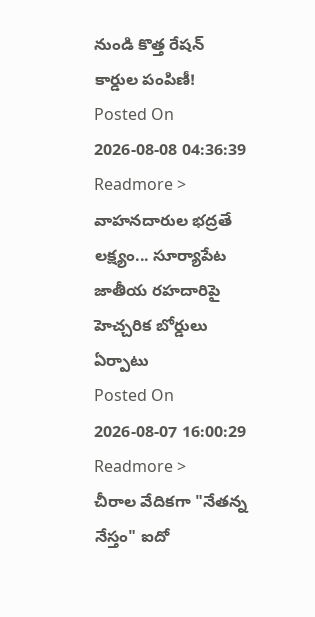నుండి కొత్త రేషన్ కార్డుల పంపిణీ!
Posted On 2026-08-08 04:36:39
Readmore >
వాహనదారుల భద్రతే లక్ష్యం... సూర్యాపేట జాతీయ రహదారిపై హెచ్చరిక బోర్డులు ఏర్పాటు
Posted On 2026-08-07 16:00:29
Readmore >
చీరాల వేదికగా "నేతన్న నేస్తం" ఐదో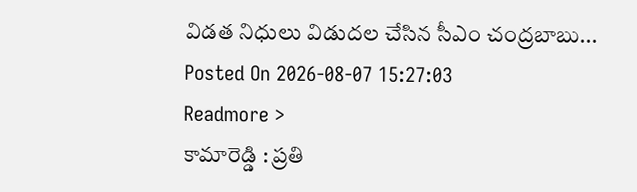విడత నిధులు విడుదల చేసిన సీఎం చంద్రబాబు...
Posted On 2026-08-07 15:27:03
Readmore >
కామారెడ్డి : ప్రతి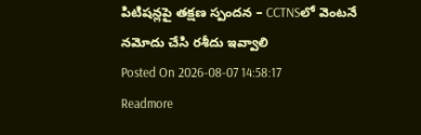పిటిషన్లపై తక్షణ స్పందన – CCTNSలో వెంటనే నమోదు చేసి రశీదు ఇవ్వాలి
Posted On 2026-08-07 14:58:17
Readmore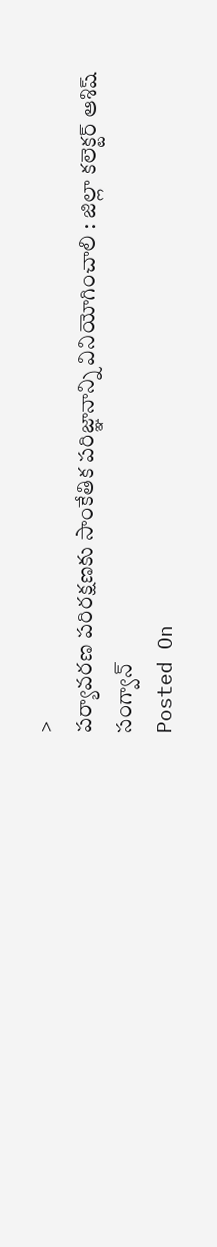>
పర్యావరణ పరిరక్షణకు సాంకేతిక పరిజ్ఞానాన్ని వినియోగించాలి : జిల్లా కలెక్టర్ ఆశిష్ సంగ్వాన్
Posted On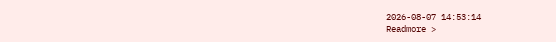2026-08-07 14:53:14
Readmore >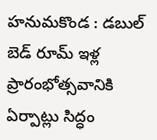హనుమకొండ : డబుల్ బెడ్ రూమ్ ఇళ్ల ప్రారంభోత్సవానికి ఏర్పాట్లు సిద్ధం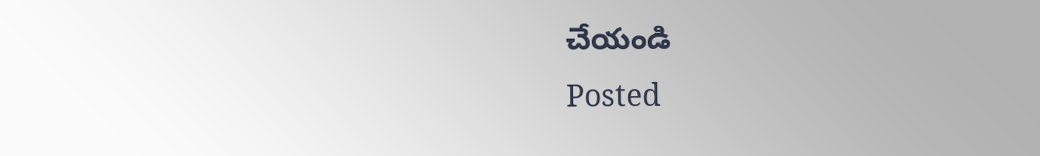చేయండి
Posted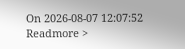On 2026-08-07 12:07:52
Readmore >